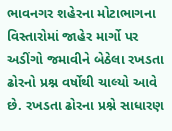ભાવનગર શહેરના મોટાભાગના વિસ્તારોમાં જાહેર માર્ગો પર અડીંગો જમાવીને બેઠેલા રખડતા ઢોરનો પ્રશ્ન વર્ષોથી ચાલ્યો આવે છે. રખડતા ઢોરના પ્રશ્ને સાધારણ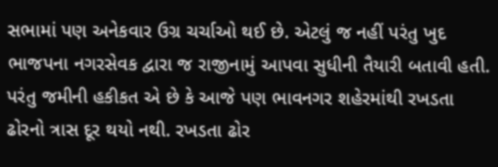સભામાં પણ અનેકવાર ઉગ્ર ચર્ચાઓ થઈ છે. એટલું જ નહીં પરંતુ ખુદ ભાજપના નગરસેવક દ્વારા જ રાજીનામું આપવા સુધીની તૈયારી બતાવી હતી. પરંતુ જમીની હકીકત એ છે કે આજે પણ ભાવનગર શહેરમાંથી રખડતા ઢોરનો ત્રાસ દૂર થયો નથી. રખડતા ઢોર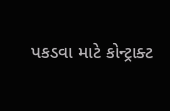પકડવા માટે કોન્ટ્રાક્ટ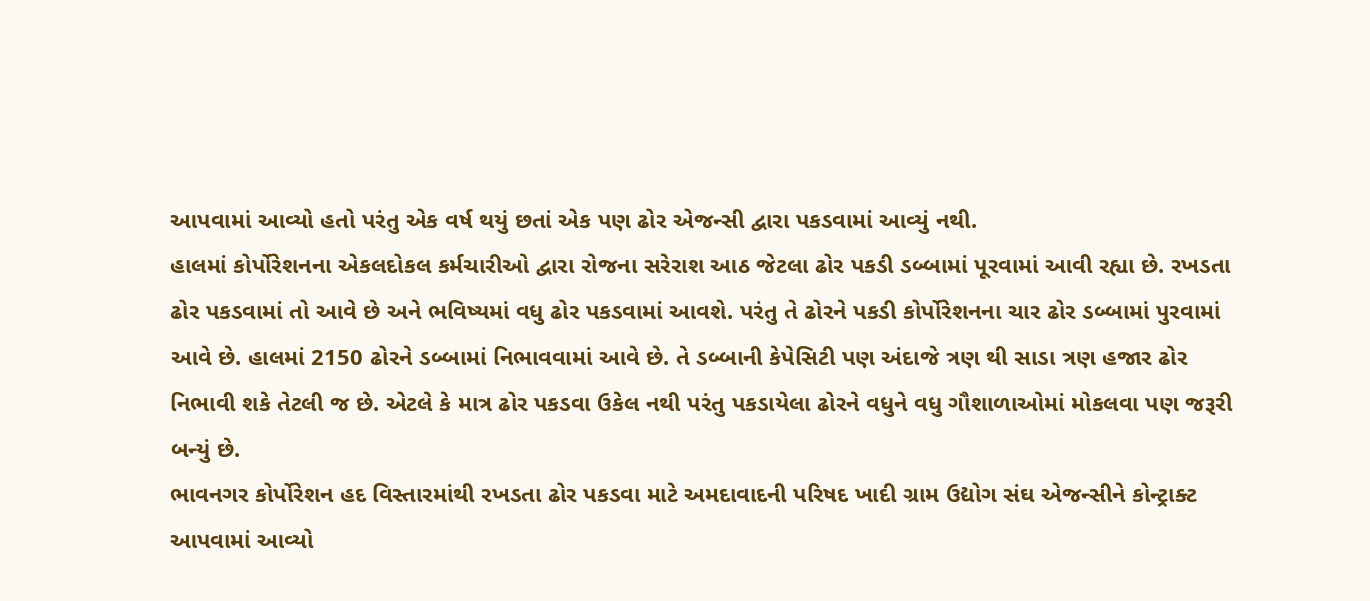આપવામાં આવ્યો હતો પરંતુ એક વર્ષ થયું છતાં એક પણ ઢોર એજન્સી દ્વારા પકડવામાં આવ્યું નથી.
હાલમાં કોર્પોરેશનના એકલદોકલ કર્મચારીઓ દ્વારા રોજના સરેરાશ આઠ જેટલા ઢોર પકડી ડબ્બામાં પૂરવામાં આવી રહ્યા છે. રખડતા ઢોર પકડવામાં તો આવે છે અને ભવિષ્યમાં વધુ ઢોર પકડવામાં આવશે. પરંતુ તે ઢોરને પકડી કોર્પોરેશનના ચાર ઢોર ડબ્બામાં પુરવામાં આવે છે. હાલમાં 2150 ઢોરને ડબ્બામાં નિભાવવામાં આવે છે. તે ડબ્બાની કેપેસિટી પણ અંદાજે ત્રણ થી સાડા ત્રણ હજાર ઢોર નિભાવી શકે તેટલી જ છે. એટલે કે માત્ર ઢોર પકડવા ઉકેલ નથી પરંતુ પકડાયેલા ઢોરને વધુને વધુ ગૌશાળાઓમાં મોકલવા પણ જરૂરી બન્યું છે.
ભાવનગર કોર્પોરેશન હદ વિસ્તારમાંથી રખડતા ઢોર પકડવા માટે અમદાવાદની પરિષદ ખાદી ગ્રામ ઉદ્યોગ સંઘ એજન્સીને કોન્ટ્રાક્ટ આપવામાં આવ્યો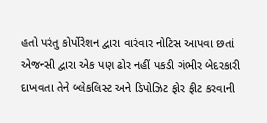હતો પરંતુ કોર્પોરેશન દ્વારા વારંવાર નોટિસ આપવા છતાં એજન્સી દ્વારા એક પણ ઢોર નહીં પકડી ગંભીર બેદરકારી દાખવતા તેને બ્લેકલિસ્ટ અને ડિપોઝિટ ફોર ફીટ કરવાની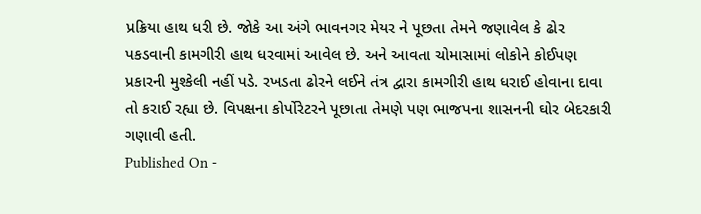પ્રક્રિયા હાથ ધરી છે. જોકે આ અંગે ભાવનગર મેયર ને પૂછતા તેમને જણાવેલ કે ઢોર પકડવાની કામગીરી હાથ ધરવામાં આવેલ છે. અને આવતા ચોમાસામાં લોકોને કોઈપણ પ્રકારની મુશ્કેલી નહીં પડે. રખડતા ઢોરને લઈને તંત્ર દ્વારા કામગીરી હાથ ધરાઈ હોવાના દાવા તો કરાઈ રહ્યા છે. વિપક્ષના કોર્પોરેટરને પૂછાતા તેમણે પણ ભાજપના શાસનની ઘોર બેદરકારી ગણાવી હતી.
Published On -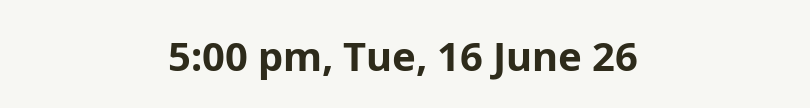5:00 pm, Tue, 16 June 26